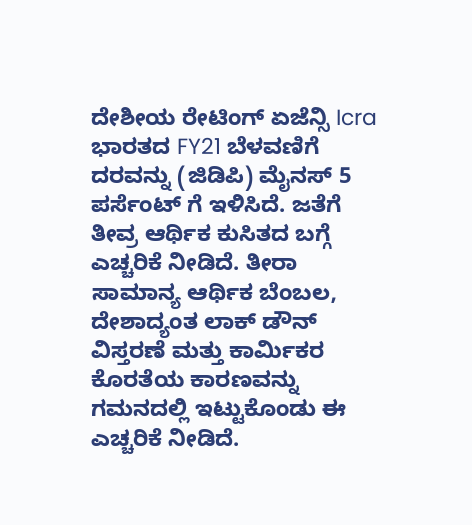ದೇಶೀಯ ರೇಟಿಂಗ್ ಏಜೆನ್ಸಿ Icra ಭಾರತದ FY21 ಬೆಳವಣಿಗೆ ದರವನ್ನು (ಜಿಡಿಪಿ) ಮೈನಸ್ 5 ಪರ್ಸೆಂಟ್ ಗೆ ಇಳಿಸಿದೆ. ಜತೆಗೆ ತೀವ್ರ ಆರ್ಥಿಕ ಕುಸಿತದ ಬಗ್ಗೆ ಎಚ್ಚರಿಕೆ ನೀಡಿದೆ. ತೀರಾ ಸಾಮಾನ್ಯ ಆರ್ಥಿಕ ಬೆಂಬಲ, ದೇಶಾದ್ಯಂತ ಲಾಕ್ ಡೌನ್ ವಿಸ್ತರಣೆ ಮತ್ತು ಕಾರ್ಮಿಕರ ಕೊರತೆಯ ಕಾರಣವನ್ನು ಗಮನದಲ್ಲಿ ಇಟ್ಟುಕೊಂಡು ಈ ಎಚ್ಚರಿಕೆ ನೀಡಿದೆ.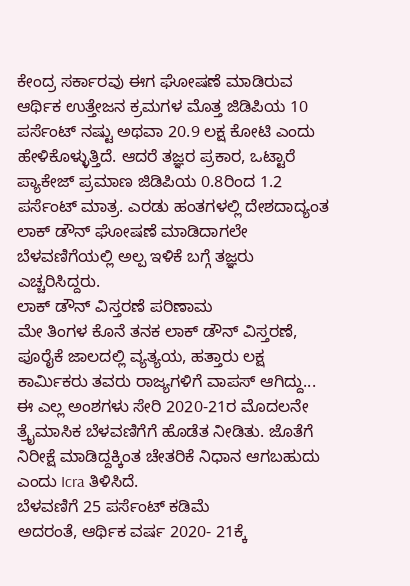ಕೇಂದ್ರ ಸರ್ಕಾರವು ಈಗ ಘೋಷಣೆ ಮಾಡಿರುವ ಆರ್ಥಿಕ ಉತ್ತೇಜನ ಕ್ರಮಗಳ ಮೊತ್ತ ಜಿಡಿಪಿಯ 10 ಪರ್ಸೆಂಟ್ ನಷ್ಟು ಅಥವಾ 20.9 ಲಕ್ಷ ಕೋಟಿ ಎಂದು ಹೇಳಿಕೊಳ್ಳುತ್ತಿದೆ. ಆದರೆ ತಜ್ಞರ ಪ್ರಕಾರ, ಒಟ್ಟಾರೆ ಪ್ಯಾಕೇಜ್ ಪ್ರಮಾಣ ಜಿಡಿಪಿಯ 0.8ರಿಂದ 1.2 ಪರ್ಸೆಂಟ್ ಮಾತ್ರ. ಎರಡು ಹಂತಗಳಲ್ಲಿ ದೇಶದಾದ್ಯಂತ ಲಾಕ್ ಡೌನ್ ಘೋಷಣೆ ಮಾಡಿದಾಗಲೇ ಬೆಳವಣಿಗೆಯಲ್ಲಿ ಅಲ್ಪ ಇಳಿಕೆ ಬಗ್ಗೆ ತಜ್ಞರು ಎಚ್ಚರಿಸಿದ್ದರು.
ಲಾಕ್ ಡೌನ್ ವಿಸ್ತರಣೆ ಪರಿಣಾಮ
ಮೇ ತಿಂಗಳ ಕೊನೆ ತನಕ ಲಾಕ್ ಡೌನ್ ವಿಸ್ತರಣೆ, ಪೂರೈಕೆ ಜಾಲದಲ್ಲಿ ವ್ಯತ್ಯಯ, ಹತ್ತಾರು ಲಕ್ಷ ಕಾರ್ಮಿಕರು ತವರು ರಾಜ್ಯಗಳಿಗೆ ವಾಪಸ್ ಆಗಿದ್ದು... ಈ ಎಲ್ಲ ಅಂಶಗಳು ಸೇರಿ 2020-21ರ ಮೊದಲನೇ ತ್ರೈಮಾಸಿಕ ಬೆಳವಣಿಗೆಗೆ ಹೊಡೆತ ನೀಡಿತು. ಜೊತೆಗೆ ನಿರೀಕ್ಷೆ ಮಾಡಿದ್ದಕ್ಕಿಂತ ಚೇತರಿಕೆ ನಿಧಾನ ಆಗಬಹುದು ಎಂದು Icra ತಿಳಿಸಿದೆ.
ಬೆಳವಣಿಗೆ 25 ಪರ್ಸೆಂಟ್ ಕಡಿಮೆ
ಅದರಂತೆ, ಆರ್ಥಿಕ ವರ್ಷ 2020- 21ಕ್ಕೆ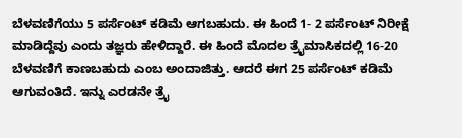ಬೆಳವಣಿಗೆಯು 5 ಪರ್ಸೆಂಟ್ ಕಡಿಮೆ ಆಗಬಹುದು. ಈ ಹಿಂದೆ 1- 2 ಪರ್ಸೆಂಟ್ ನಿರೀಕ್ಷೆ ಮಾಡಿದ್ದೆವು ಎಂದು ತಜ್ಞರು ಹೇಳಿದ್ದಾರೆ. ಈ ಹಿಂದೆ ಮೊದಲ ತ್ರೈಮಾಸಿಕದಲ್ಲಿ 16-20 ಬೆಳವಣಿಗೆ ಕಾಣಬಹುದು ಎಂಬ ಅಂದಾಜಿತ್ತು. ಆದರೆ ಈಗ 25 ಪರ್ಸೆಂಟ್ ಕಡಿಮೆ ಆಗುವಂತಿದೆ. ಇನ್ನು ಎರಡನೇ ತ್ರೈ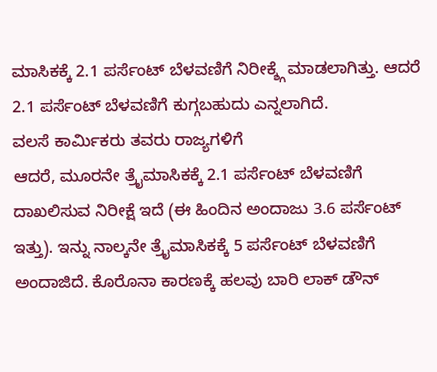ಮಾಸಿಕಕ್ಕೆ 2.1 ಪರ್ಸೆಂಟ್ ಬೆಳವಣಿಗೆ ನಿರೀಕ್ಶ್ಗೆ ಮಾಡಲಾಗಿತ್ತು. ಆದರೆ 2.1 ಪರ್ಸೆಂಟ್ ಬೆಳವಣಿಗೆ ಕುಗ್ಗಬಹುದು ಎನ್ನಲಾಗಿದೆ.
ವಲಸೆ ಕಾರ್ಮಿಕರು ತವರು ರಾಜ್ಯಗಳಿಗೆ
ಆದರೆ, ಮೂರನೇ ತ್ರೈಮಾಸಿಕಕ್ಕೆ 2.1 ಪರ್ಸೆಂಟ್ ಬೆಳವಣಿಗೆ ದಾಖಲಿಸುವ ನಿರೀಕ್ಷೆ ಇದೆ (ಈ ಹಿಂದಿನ ಅಂದಾಜು 3.6 ಪರ್ಸೆಂಟ್ ಇತ್ತು). ಇನ್ನು ನಾಲ್ಕನೇ ತ್ರೈಮಾಸಿಕಕ್ಕೆ 5 ಪರ್ಸೆಂಟ್ ಬೆಳವಣಿಗೆ ಅಂದಾಜಿದೆ. ಕೊರೊನಾ ಕಾರಣಕ್ಕೆ ಹಲವು ಬಾರಿ ಲಾಕ್ ಡೌನ್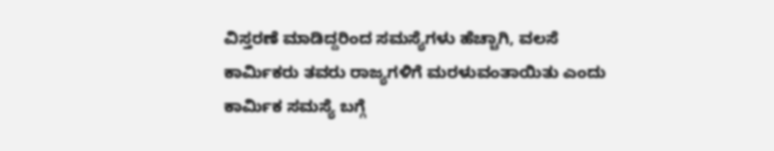ವಿಸ್ತರಣೆ ಮಾಡಿದ್ದರಿಂದ ಸಮಸ್ಯೆಗಳು ಹೆಚ್ಚಾಗಿ, ವಲಸೆ ಕಾರ್ಮಿಕರು ತವರು ರಾಜ್ಯಗಳಿಗೆ ಮರಳುವಂತಾಯಿತು ಎಂದು ಕಾರ್ಮಿಕ ಸಮಸ್ಯೆ ಬಗ್ಗೆ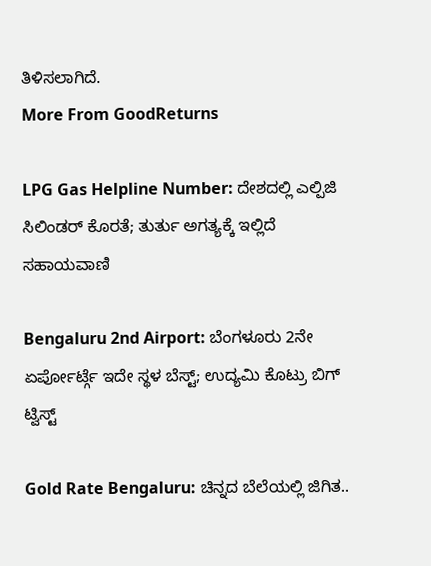ತಿಳಿಸಲಾಗಿದೆ.
More From GoodReturns

LPG Gas Helpline Number: ದೇಶದಲ್ಲಿ ಎಲ್ಪಿಜಿ ಸಿಲಿಂಡರ್ ಕೊರತೆ; ತುರ್ತು ಅಗತ್ಯಕ್ಕೆ ಇಲ್ಲಿದೆ ಸಹಾಯವಾಣಿ

Bengaluru 2nd Airport: ಬೆಂಗಳೂರು 2ನೇ ಏರ್ಪೋರ್ಟ್ಗೆ ಇದೇ ಸ್ಥಳ ಬೆಸ್ಟ್; ಉದ್ಯಮಿ ಕೊಟ್ರು ಬಿಗ್ ಟ್ವಿಸ್ಟ್

Gold Rate Bengaluru: ಚಿನ್ನದ ಬೆಲೆಯಲ್ಲಿ ಜಿಗಿತ..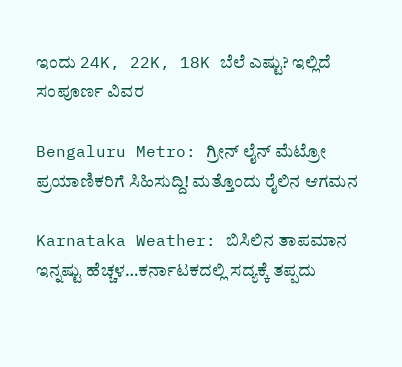ಇಂದು 24K, 22K, 18K ಬೆಲೆ ಎಷ್ಟು? ಇಲ್ಲಿದೆ ಸಂಪೂರ್ಣ ವಿವರ

Bengaluru Metro: ಗ್ರೀನ್ ಲೈನ್ ಮೆಟ್ರೋ ಪ್ರಯಾಣಿಕರಿಗೆ ಸಿಹಿಸುದ್ದಿ! ಮತ್ತೊಂದು ರೈಲಿನ ಆಗಮನ

Karnataka Weather: ಬಿಸಿಲಿನ ತಾಪಮಾನ ಇನ್ನಷ್ಟು ಹೆಚ್ಚಳ…ಕರ್ನಾಟಕದಲ್ಲಿ ಸದ್ಯಕ್ಕೆ ತಪ್ಪದು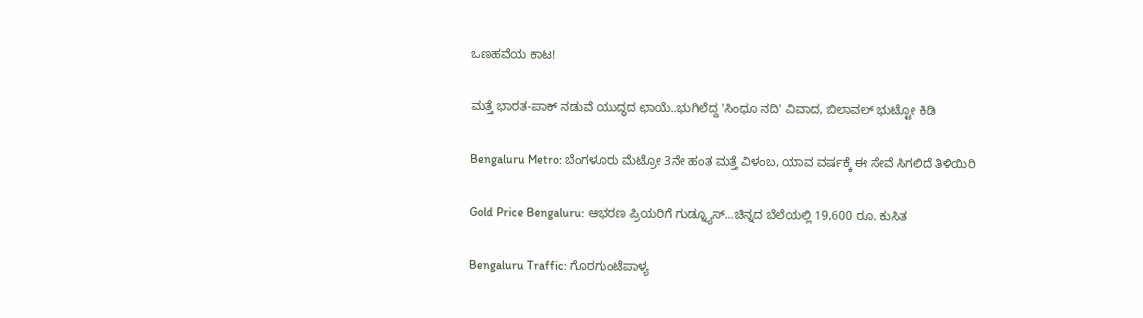ಒಣಹವೆಯ ಕಾಟ!

ಮತ್ತೆ ಭಾರತ-ಪಾಕ್ ನಡುವೆ ಯುದ್ಧದ ಛಾಯೆ..ಭುಗಿಲೆದ್ದ 'ಸಿಂಧೂ ನದಿ' ವಿವಾದ, ಬಿಲಾವಲ್ ಭುಟ್ಟೋ ಕಿಡಿ

Bengaluru Metro: ಬೆಂಗಳೂರು ಮೆಟ್ರೋ 3ನೇ ಹಂತ ಮತ್ತೆ ವಿಳಂಬ, ಯಾವ ವರ್ಷಕ್ಕೆ ಈ ಸೇವೆ ಸಿಗಲಿದೆ ತಿಳಿಯಿರಿ

Gold Price Bengaluru: ಆಭರಣ ಪ್ರಿಯರಿಗೆ ಗುಡ್ನ್ಯೂಸ್…ಚಿನ್ನದ ಬೆಲೆಯಲ್ಲಿ 19,600 ರೂ. ಕುಸಿತ

Bengaluru Traffic: ಗೊರಗುಂಟೆಪಾಳ್ಯ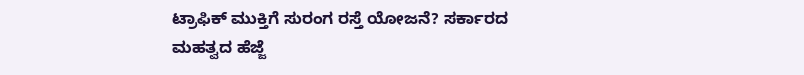ಟ್ರಾಫಿಕ್ ಮುಕ್ತಿಗೆ ಸುರಂಗ ರಸ್ತೆ ಯೋಜನೆ? ಸರ್ಕಾರದ ಮಹತ್ವದ ಹೆಜ್ಜೆ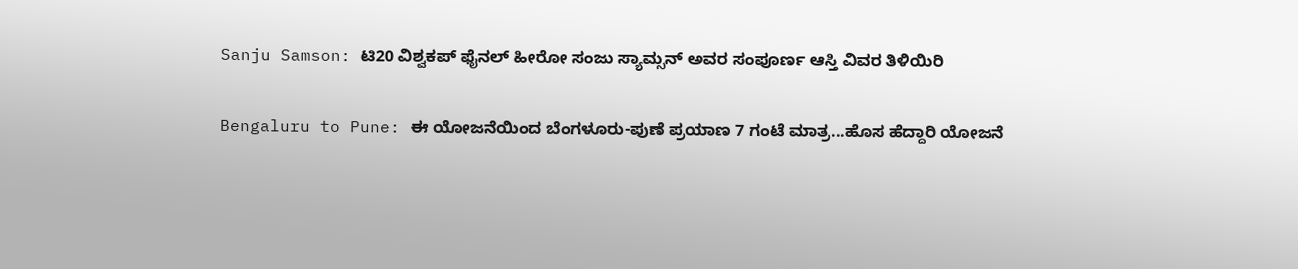Sanju Samson: ಟಿ20 ವಿಶ್ವಕಪ್ ಫೈನಲ್ ಹೀರೋ ಸಂಜು ಸ್ಯಾಮ್ಸನ್ ಅವರ ಸಂಪೂರ್ಣ ಆಸ್ತಿ ವಿವರ ತಿಳಿಯಿರಿ

Bengaluru to Pune: ಈ ಯೋಜನೆಯಿಂದ ಬೆಂಗಳೂರು-ಪುಣೆ ಪ್ರಯಾಣ 7 ಗಂಟೆ ಮಾತ್ರ...ಹೊಸ ಹೆದ್ದಾರಿ ಯೋಜನೆ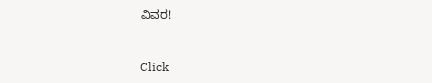ವಿವರ!



Click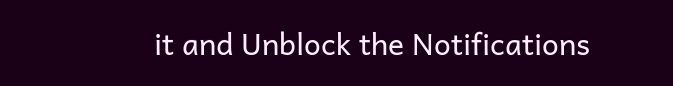it and Unblock the Notifications